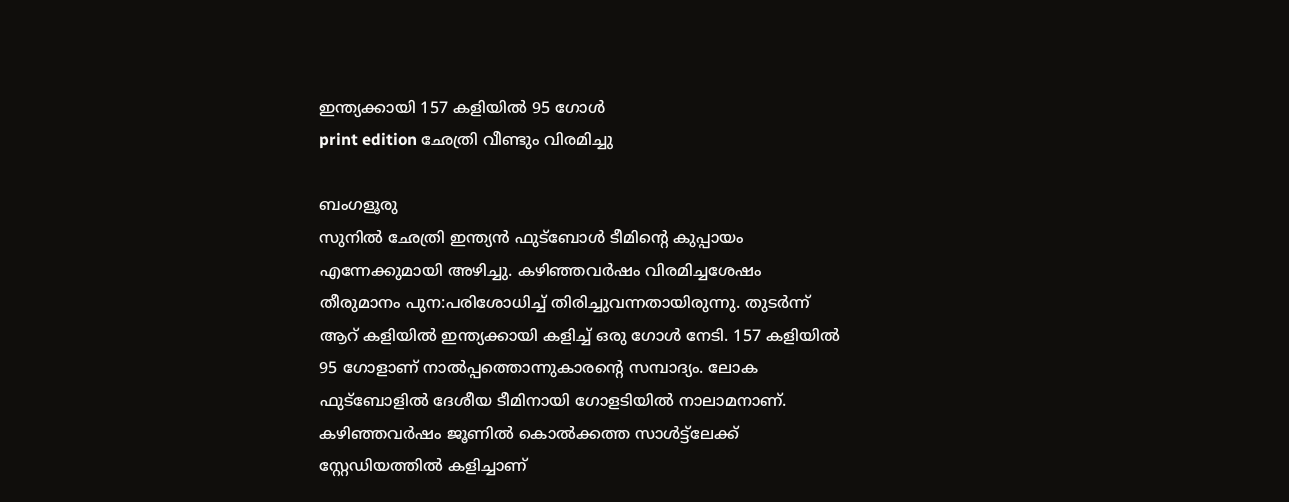ഇന്ത്യക്കായി 157 കളിയിൽ 95 ഗോൾ
print edition ഛേത്രി വീണ്ടും വിരമിച്ചു

ബംഗളൂരു
സുനിൽ ഛേത്രി ഇന്ത്യൻ ഫുട്ബോൾ ടീമിന്റെ കുപ്പായം എന്നേക്കുമായി അഴിച്ചു. കഴിഞ്ഞവർഷം വിരമിച്ചശേഷം തീരുമാനം പുന:പരിശോധിച്ച് തിരിച്ചുവന്നതായിരുന്നു. തുടർന്ന് ആറ് കളിയിൽ ഇന്ത്യക്കായി കളിച്ച് ഒരു ഗോൾ നേടി. 157 കളിയിൽ 95 ഗോളാണ് നാൽപ്പത്തൊന്നുകാരന്റെ സമ്പാദ്യം. ലോക ഫുട്ബോളിൽ ദേശീയ ടീമിനായി ഗോളടിയിൽ നാലാമനാണ്.
കഴിഞ്ഞവർഷം ജൂണിൽ കൊൽക്കത്ത സാൾട്ട്ലേക്ക് സ്റ്റേഡിയത്തിൽ കളിച്ചാണ്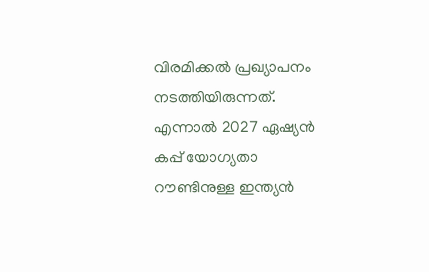വിരമിക്കൽ പ്രഖ്യാപനം നടത്തിയിരുന്നത്. എന്നാൽ 2027 ഏഷ്യൻ കപ്പ് യോഗ്യതാ റൗണ്ടിനുള്ള ഇന്ത്യൻ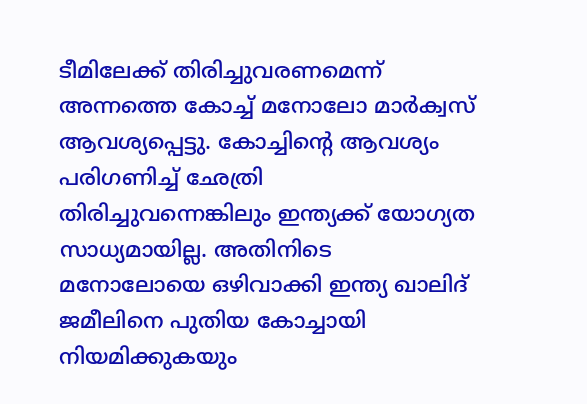ടീമിലേക്ക് തിരിച്ചുവരണമെന്ന് അന്നത്തെ കോച്ച് മനോലോ മാർക്വസ് ആവശ്യപ്പെട്ടു. കോച്ചിന്റെ ആവശ്യം പരിഗണിച്ച് ഛേത്രി തിരിച്ചുവന്നെങ്കിലും ഇന്ത്യക്ക് യോഗ്യത സാധ്യമായില്ല. അതിനിടെ മനോലോയെ ഒഴിവാക്കി ഇന്ത്യ ഖാലിദ് ജമീലിനെ പുതിയ കോച്ചായി നിയമിക്കുകയും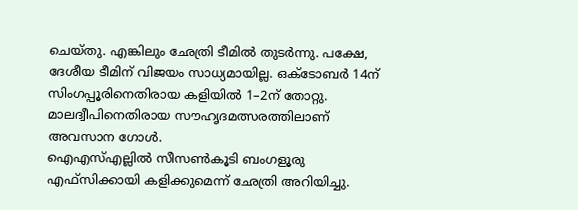ചെയ്തു. എങ്കിലും ഛേത്രി ടീമിൽ തുടർന്നു. പക്ഷേ, ദേശീയ ടീമിന് വിജയം സാധ്യമായില്ല. ഒക്ടോബർ 14ന് സിംഗപ്പൂരിനെതിരായ കളിയിൽ 1–2ന് തോറ്റു. മാലദ്വീപിനെതിരായ സൗഹൃദമത്സരത്തിലാണ് അവസാന ഗോൾ.
ഐഎസ്എല്ലിൽ സീസൺകൂടി ബംഗളൂരു എഫ്സിക്കായി കളിക്കുമെന്ന് ഛേത്രി അറിയിച്ചു.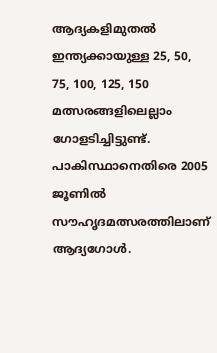ആദ്യകളിമുതൽ ഇന്ത്യക്കായുള്ള 25, 50, 75, 100, 125, 150 മത്സരങ്ങളിലെല്ലാം ഗോളടിച്ചിട്ടുണ്ട്. പാകിസ്ഥാനെതിരെ 2005 ജൂണിൽ സൗഹൃദമത്സരത്തിലാണ് ആദ്യഗോൾ.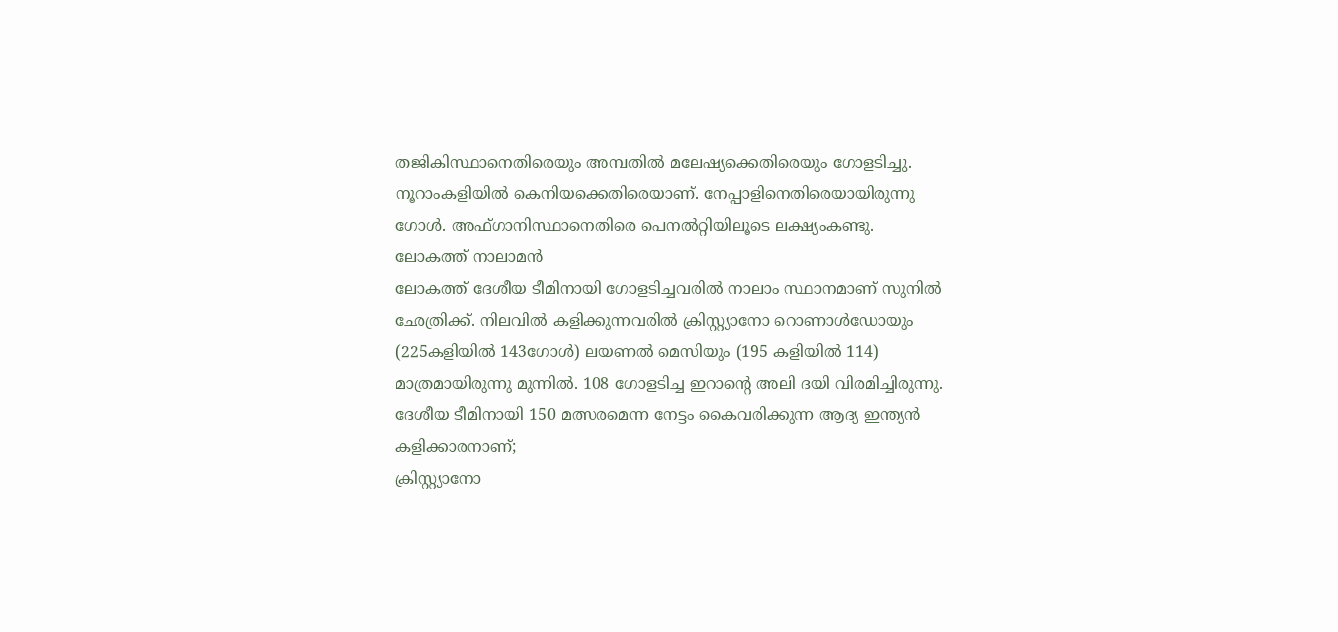തജികിസ്ഥാനെതിരെയും അമ്പതിൽ മലേഷ്യക്കെതിരെയും ഗോളടിച്ചു. നൂറാംകളിയിൽ കെനിയക്കെതിരെയാണ്. നേപ്പാളിനെതിരെയായിരുന്നു ഗോൾ. അഫ്ഗാനിസ്ഥാനെതിരെ പെനൽറ്റിയിലൂടെ ലക്ഷ്യംകണ്ടു.
ലോകത്ത് നാലാമൻ
ലോകത്ത് ദേശീയ ടീമിനായി ഗോളടിച്ചവരിൽ നാലാം സ്ഥാനമാണ് സുനിൽ ഛേത്രിക്ക്. നിലവിൽ കളിക്കുന്നവരിൽ ക്രിസ്റ്റ്യാനോ റൊണാൾഡോയും (225കളിയിൽ 143ഗോൾ) ലയണൽ മെസിയും (195 കളിയിൽ 114) മാത്രമായിരുന്നു മുന്നിൽ. 108 ഗോളടിച്ച ഇറാന്റെ അലി ദയി വിരമിച്ചിരുന്നു.
ദേശീയ ടീമിനായി 150 മത്സരമെന്ന നേട്ടം കൈവരിക്കുന്ന ആദ്യ ഇന്ത്യൻ കളിക്കാരനാണ്;
ക്രിസ്റ്റ്യാനോ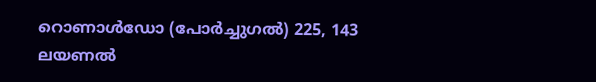റൊണാൾഡോ (പോർച്ചുഗൽ) 225, 143
ലയണൽ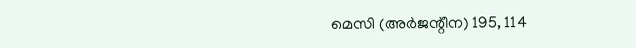മെസി (അർജന്റീന) 195, 114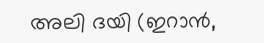അലി ദയി (ഇറാൻ,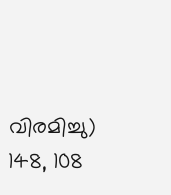വിരമിച്ചു) 148, 108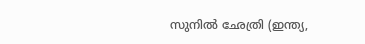സുനിൽ ഛേത്രി (ഇന്ത്യ,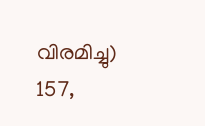വിരമിച്ചു) 157,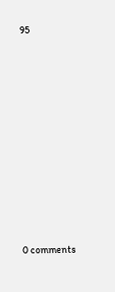95










0 comments